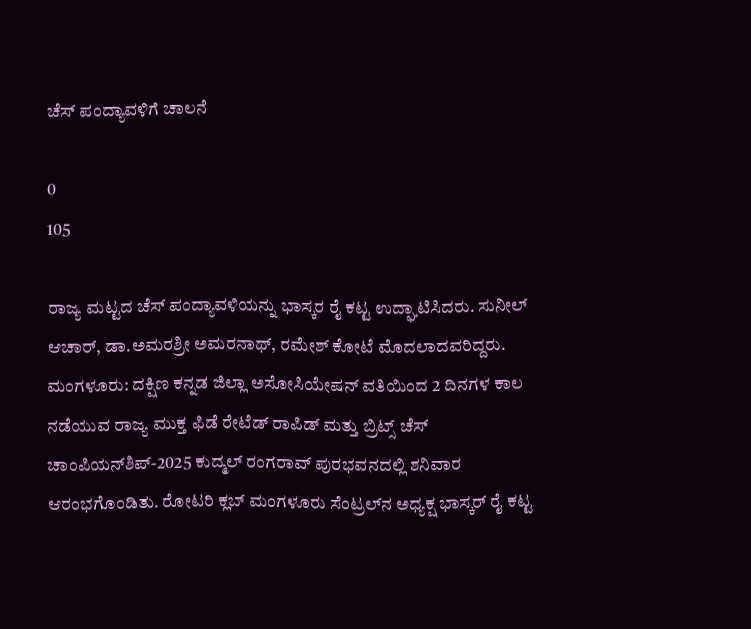ಚೆಸ್‌ ಪಂದ್ಯಾವಳಿಗೆ ಚಾಲನೆ

0
105

ರಾಜ್ಯ ಮಟ್ಟದ ಚೆಸ್ ಪಂದ್ಯಾವಳಿಯನ್ನು ಭಾಸ್ಕರ ರೈ ಕಟ್ಟ ಉದ್ಘಾಟಿಸಿದರು. ಸುನೀಲ್ ಆಚಾರ್, ಡಾ.ಅಮರಶ್ರೀ ಅಮರನಾಥ್, ರಮೇಶ್ ಕೋಟೆ ಮೊದಲಾದವರಿದ್ದರು. ಮಂಗಳೂರು: ದಕ್ಷಿಣ ಕನ್ನಡ ಜಿಲ್ಲಾ ಅಸೋಸಿಯೇಷನ್ ವತಿಯಿಂದ 2 ದಿನಗಳ ಕಾಲ ನಡೆಯುವ ರಾಜ್ಯ ಮುಕ್ತ ಫಿಡೆ ರೇಟೆಡ್ ರಾಪಿಡ್ ಮತ್ತು ಬ್ರಿಟ್ಸ್ ಚೆಸ್ ಚಾಂಪಿಯನ್‌ಶಿಪ್-2025 ಕುದ್ಮಲ್ ರಂಗರಾವ್ ಪುರಭವನದಲ್ಲಿ ಶನಿವಾರ ಆರಂಭಗೊಂಡಿತು. ರೋಟರಿ ಕ್ಲಬ್ ಮಂಗಳೂರು ಸೆಂಟ್ರಲ್‌ನ ಅಧ್ಯಕ್ಷ ಭಾಸ್ಕರ್ ರೈ ಕಟ್ಟ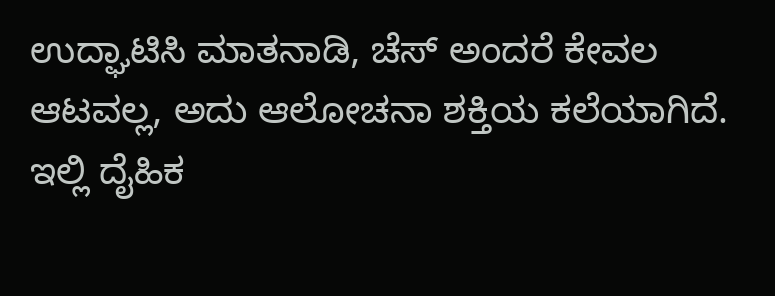ಉದ್ಘಾಟಿಸಿ ಮಾತನಾಡಿ, ಚೆಸ್ ಅಂದರೆ ಕೇವಲ ಆಟವಲ್ಲ, ಅದು ಆಲೋಚನಾ ಶಕ್ತಿಯ ಕಲೆಯಾಗಿದೆ. ಇಲ್ಲಿ ದೈಹಿಕ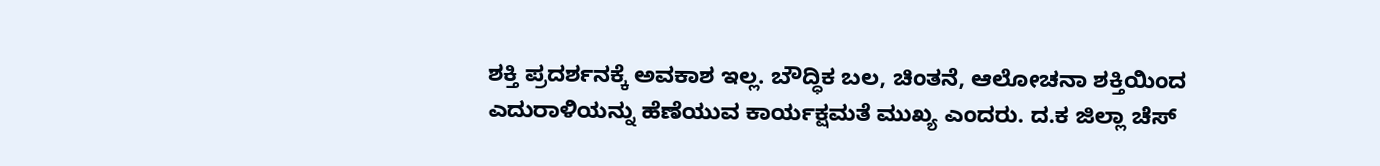ಶಕ್ತಿ ಪ್ರದರ್ಶನಕ್ಕೆ ಅವಕಾಶ ಇಲ್ಲ. ಬೌದ್ಧಿಕ ಬಲ, ಚಿಂತನೆ, ಆಲೋಚನಾ ಶಕ್ತಿಯಿಂದ ಎದುರಾಳಿಯನ್ನು ಹೆಣೆಯುವ ಕಾರ್ಯಕ್ಷಮತೆ ಮುಖ್ಯ ಎಂದರು. ದ.ಕ ಜಿಲ್ಲಾ ಚೆಸ್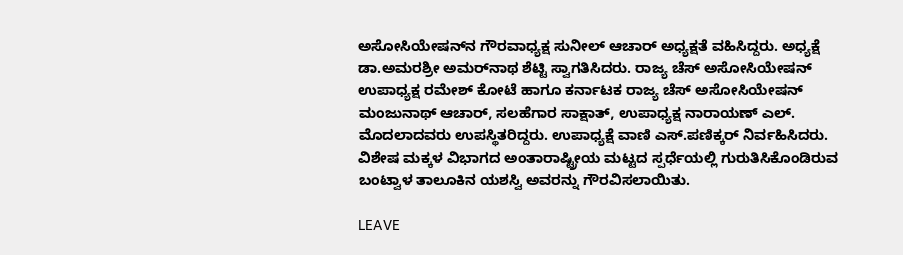ಅಸೋಸಿಯೇಷನ್‌ನ ಗೌರವಾಧ್ಯಕ್ಷ ಸುನೀಲ್ ಆಚಾ‌ರ್ ಅಧ್ಯಕ್ಷತೆ ವಹಿಸಿದ್ದರು. ಅಧ್ಯಕ್ಷೆ ಡಾ.ಅಮರಶ್ರೀ ಅಮರ್‌ನಾಥ ಶೆಟ್ಟಿ ಸ್ವಾಗತಿಸಿದರು. ರಾಜ್ಯ ಚೆಸ್ ಅಸೋಸಿಯೇಷನ್‌ ಉಪಾಧ್ಯಕ್ಷ ರಮೇಶ್ ಕೋಟೆ ಹಾಗೂ ಕರ್ನಾಟಕ ರಾಜ್ಯ ಚೆಸ್ ಅಸೋಸಿಯೇಷನ್‌ ಮಂಜುನಾಥ್ ಆಚಾರ್, ಸಲಹೆಗಾರ ಸಾಕ್ಷಾತ್, ಉಪಾಧ್ಯಕ್ಷ ನಾರಾಯಣ್ ಎಲ್. ಮೊದಲಾದವರು ಉಪಸ್ಥಿತರಿದ್ದರು. ಉಪಾಧ್ಯಕ್ಷೆ ವಾಣಿ ಎಸ್.ಪಣಿಕ್ಕರ್ ನಿರ್ವಹಿಸಿದರು. ವಿಶೇಷ ಮಕ್ಕಳ ವಿಭಾಗದ ಅಂತಾರಾಷ್ಟ್ರೀಯ ಮಟ್ಟದ ಸ್ಪರ್ಧೆಯಲ್ಲಿ ಗುರುತಿಸಿಕೊಂಡಿರುವ ಬಂಟ್ವಾಳ ತಾಲೂಕಿನ ಯಶಸ್ವಿ ಅವರನ್ನು ಗೌರವಿಸಲಾಯಿತು.

LEAVE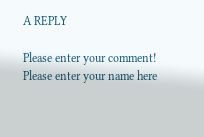A REPLY

Please enter your comment!
Please enter your name here